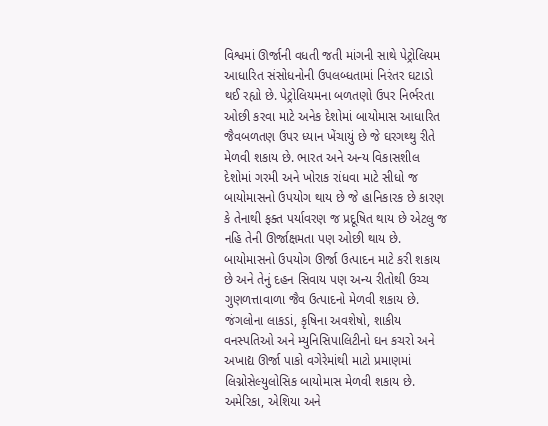વિશ્વમાં ઊર્જાની વધતી જતી માંગની સાથે પેટ્રોલિયમ આધારિત સંસોધનોની ઉપલબ્ધતામાં નિરંતર ઘટાડો થઈ રહ્યો છે. પેટ્રોલિયમના બળતણો ઉપર નિર્ભરતા ઓછી કરવા માટે અનેક દેશોમાં બાયોમાસ આધારિત જૈવબળતણ ઉપર ધ્યાન ખેંચાયું છે જે ઘરગથ્થુ રીતે મેળવી શકાય છે. ભારત અને અન્ય વિકાસશીલ દેશોમાં ગરમી અને ખોરાક રાંધવા માટે સીધો જ બાયોમાસનો ઉપયોગ થાય છે જે હાનિકારક છે કારણ કે તેનાથી ફક્ત પર્યાવરણ જ પ્રદૂષિત થાય છે એટલુ જ નહિ તેની ઊર્જાક્ષમતા પણ ઓછી થાય છે.
બાયોમાસનો ઉપયોગ ઊર્જા ઉત્પાદન માટે કરી શકાય છે અને તેનું દહન સિવાય પણ અન્ય રીતોથી ઉચ્ચ ગુણળત્તાવાળા જૈવ ઉત્પાદનો મેળવી શકાય છે. જંગલોના લાકડાં, કૃષિના અવશેષો, શાકીય વનસ્પતિઓ અને મ્યુનિસિપાલિટીનો ઘન કચરો અને અખાદ્ય ઊર્જા પાકો વગેરેમાંથી માટો પ્રમાણમાં લિગ્નોસેલ્યુલોસિક બાયોમાસ મેળવી શકાય છે. અમેરિકા, એશિયા અને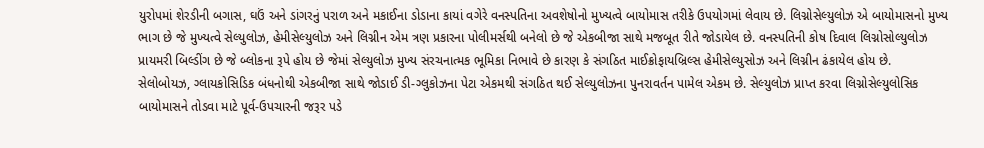યુરોપમાં શેરડીની બગાસ, ઘઉં અને ડાંગરનું પરાળ અને મકાઈના ડોડાના કાયાં વગેરે વનસ્પતિના અવશેષોનો મુખ્યત્વે બાયોમાસ તરીકે ઉપયોગમાં લેવાય છે. લિગ્નોસેલ્યુલોઝ એ બાયોમાસનો મુખ્ય ભાગ છે જે મુખ્યત્વે સેલ્યુલોઝ, હેમીસેલ્યુલોઝ અને લિગ્નીન એમ ત્રણ પ્રકારના પોલીમર્સથી બનેલો છે જે એકબીજા સાથે મજબૂત રીતે જોડાયેલ છે. વનસ્પતિની કોષ દિવાલ લિગ્નોસોલ્યુલોઝ પ્રાયમરી બિલ્ડીંગ છે જે બ્લોકના રૂપે હોય છે જેમાં સેલ્યુલોઝ મુખ્ય સંરચનાત્મક ભૂમિકા નિભાવે છે કારણ કે સંગઠિત માઈક્રોફાયબ્રિલ્સ હેમીસેલ્યુસોઝ અને લિગ્નીન ઢંકાયેલ હોય છે.
સેલોબોયઝ, ગ્લાયકોસિડિક બંધનોથી એકબીજા સાથે જોડાઈ ડી-ગ્લુકોઝના પેટા એકમથી સંગઠિત થઈ સેલ્યુલોઝના પુનરાવર્તન પામેલ એકમ છે. સેલ્યુલોઝ પ્રાપ્ત કરવા લિગ્નોસેલ્યુલોસિક બાયોમાસને તોડવા માટે પૂર્વ-ઉપચારની જરૂર પડે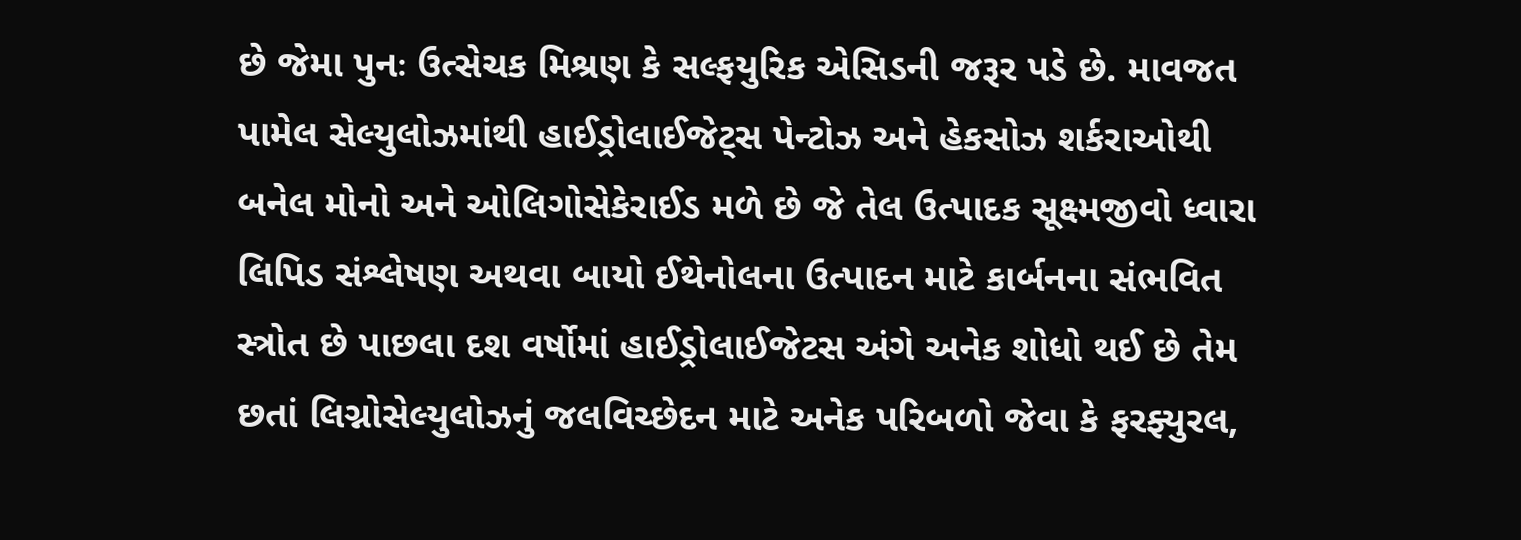છે જેમા પુનઃ ઉત્સેચક મિશ્રણ કે સલ્ફયુરિક એસિડની જરૂર પડે છે. માવજત પામેલ સેલ્યુલોઝમાંથી હાઈડ્રોલાઈજેટ્સ પેન્ટોઝ અને હેકસોઝ શર્કરાઓથી બનેલ મોનો અને ઓલિગોસેકેરાઈડ મળે છે જે તેલ ઉત્પાદક સૂક્ષ્મજીવો ધ્વારા લિપિડ સંશ્લેષણ અથવા બાયો ઈથેનોલના ઉત્પાદન માટે કાર્બનના સંભવિત સ્ત્રોત છે પાછલા દશ વર્ષોમાં હાઈડ્રોલાઈજેટસ અંગે અનેક શોધો થઈ છે તેમ છતાં લિગ્નોસેલ્યુલોઝનું જલવિચ્છેદન માટે અનેક પરિબળો જેવા કે ફરફ્યુરલ,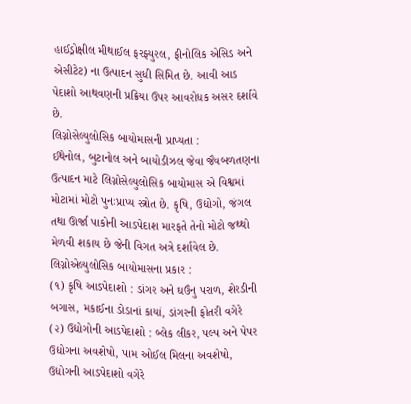હાઈડ્રોક્ષીલ મીથાઈલ ફરફ્યુરલ, ફીનોલિક એસિડ અને એસીટેટ) ના ઉત્પાદન સુધી સિમિત છે. આવી આડ પેદાશો આથવણની પ્રક્રિયા ઉપર આવરોધક અસર દર્શાવે છે.
લિગ્નોસેલ્યુલોસિક બાયોમાસની પ્રાપ્યતા :
ઈથેનોલ, બુટાનોલ અને બાયોડીઝલ જેવા જૈવબળતણના ઉત્પાદન માટે લિગ્નોસેલ્યુલોસિક બાયોમાસ એ વિશ્વમાં મોટામાં મોટો પુનઃપ્રાપ્ય સ્ત્રોત છે. કૃષિ, ઉદ્યોગો, જંગલ તથા ઊર્જા પાકોની આડપેદાશ મારફતે તેનો મોટો જથ્થો મેળવી શકાય છે જેની વિગત અત્રે દર્શાવેલ છે.
લિગ્નોએલ્યુલોસિક બાયોમાસના પ્રકાર :
(૧) કૃષિ આડપેદાશો : ડાંગર અને ઘઉંનુ પરાળ, શેરડીની બગાસ, મકાઈના ડોડાનાં કાયાં, ડાંગરની ફોતરી વગેરે
(૨) ઉદ્યોગોની આડપેદાશો : બ્લેક લીકર, પલ્પ અને પેપર ઉદ્યોગના અવશેષો, પામ ઓઈલ મિલના અવશેષો, ઉદ્યોગની આડપેદાશો વગેરે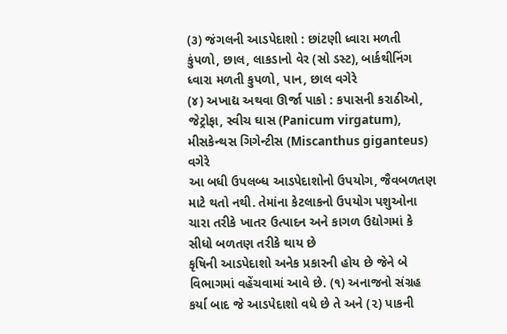(૩) જંગલની આડપેદાશો : છાંટણી ધ્વારા મળતી કુંપળો, છાલ, લાકડાનો વેર (સો ડસ્ટ), બાર્કથીનિંગ ધ્વારા મળતી કુપળો, પાન, છાલ વગેરે
(૪) અખાદ્ય અથવા ઊર્જા પાકો : કપાસની કરાઠીઓ, જેટ્રોફા, સ્વીચ ઘાસ (Panicum virgatum), મીસકેન્થસ ગિગેન્ટીસ (Miscanthus giganteus) વગેરે
આ બધી ઉપલબ્ધ આડપેદાશોનો ઉપયોગ, જૈવબળતણ માટે થતો નથી. તેમાંના કેટલાકનો ઉપયોગ પશુઓના ચારા તરીકે ખાતર ઉત્પાદન અને કાગળ ઉદ્યોગમાં કે સીધો બળતણ તરીકે થાય છે
કૃષિની આડપેદાશો અનેક પ્રકારની હોય છે જેને બે વિભાગમાં વહેંચવામાં આવે છે. (૧) અનાજનો સંગ્રહ કર્યા બાદ જે આડપેદાશો વધે છે તે અને (૨) પાકની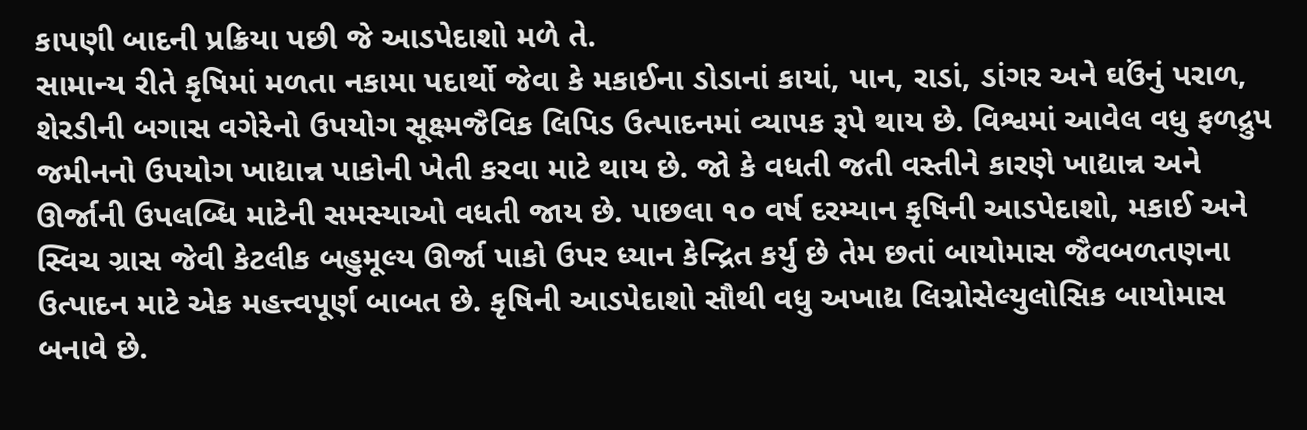કાપણી બાદની પ્રક્રિયા પછી જે આડપેદાશો મળે તે.
સામાન્ય રીતે કૃષિમાં મળતા નકામા પદાર્થો જેવા કે મકાઈના ડોડાનાં કાયાં, પાન, રાડાં, ડાંગર અને ઘઉંનું પરાળ, શેરડીની બગાસ વગેરેનો ઉપયોગ સૂક્ષ્મજૈવિક લિપિડ ઉત્પાદનમાં વ્યાપક રૂપે થાય છે. વિશ્વમાં આવેલ વધુ ફળદ્રુપ જમીનનો ઉપયોગ ખાદ્યાન્ન પાકોની ખેતી કરવા માટે થાય છે. જો કે વધતી જતી વસ્તીને કારણે ખાદ્યાન્ન અને ઊર્જાની ઉપલબ્ધિ માટેની સમસ્યાઓ વધતી જાય છે. પાછલા ૧૦ વર્ષ દરમ્યાન કૃષિની આડપેદાશો, મકાઈ અને સ્વિચ ગ્રાસ જેવી કેટલીક બહુમૂલ્ય ઊર્જા પાકો ઉપર ધ્યાન કેન્દ્રિત કર્યુ છે તેમ છતાં બાયોમાસ જૈવબળતણના ઉત્પાદન માટે એક મહત્ત્વપૂર્ણ બાબત છે. કૃષિની આડપેદાશો સૌથી વધુ અખાદ્ય લિગ્નોસેલ્યુલોસિક બાયોમાસ બનાવે છે.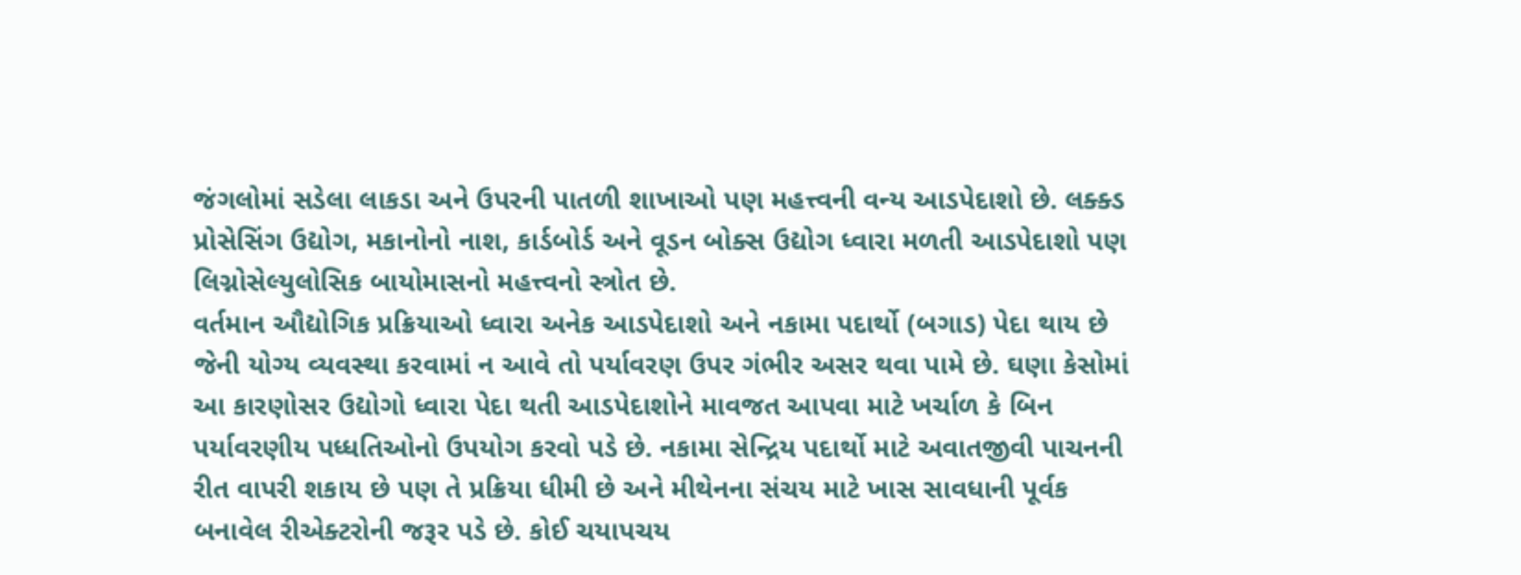જંગલોમાં સડેલા લાકડા અને ઉપરની પાતળી શાખાઓ પણ મહત્ત્વની વન્ય આડપેદાશો છે. લક્ક્ડ પ્રોસેસિંગ ઉદ્યોગ, મકાનોનો નાશ, કાર્ડબોર્ડ અને વૂડન બોક્સ ઉદ્યોગ ધ્વારા મળતી આડપેદાશો પણ લિગ્નોસેલ્યુલોસિક બાયોમાસનો મહત્ત્વનો સ્ત્રોત છે.
વર્તમાન ઔદ્યોગિક પ્રક્રિયાઓ ધ્વારા અનેક આડપેદાશો અને નકામા પદાર્થો (બગાડ) પેદા થાય છે જેની યોગ્ય વ્યવસ્થા કરવામાં ન આવે તો પર્યાવરણ ઉપર ગંભીર અસર થવા પામે છે. ઘણા કેસોમાં આ કારણોસર ઉદ્યોગો ધ્વારા પેદા થતી આડપેદાશોને માવજત આપવા માટે ખર્ચાળ કે બિન પર્યાવરણીય પધ્ધતિઓનો ઉપયોગ કરવો પડે છે. નકામા સેન્દ્રિય પદાર્થો માટે અવાતજીવી પાચનની રીત વાપરી શકાય છે પણ તે પ્રક્રિયા ધીમી છે અને મીથેનના સંચય માટે ખાસ સાવધાની પૂર્વક બનાવેલ રીએક્ટરોની જરૂર પડે છે. કોઈ ચયાપચય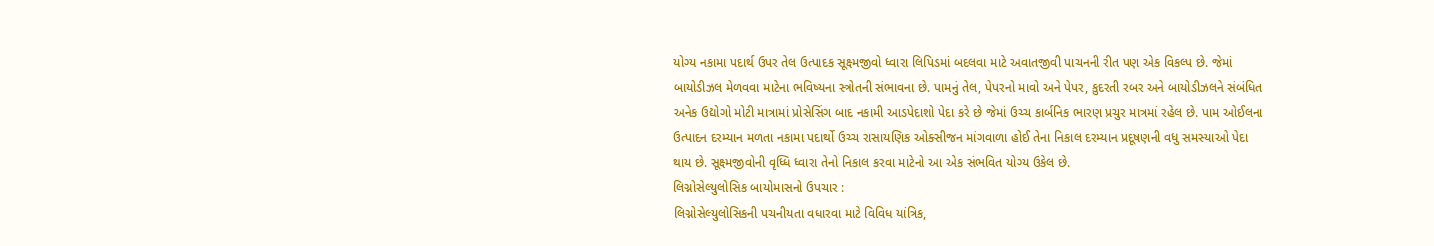યોગ્ય નકામા પદાર્થ ઉપર તેલ ઉત્પાદક સૂક્ષ્મજીવો ધ્વારા લિપિડમાં બદલવા માટે અવાતજીવી પાચનની રીત પણ એક વિકલ્પ છે. જેમાં બાયોડીઝલ મેળવવા માટેના ભવિષ્યના સ્ત્રોતની સંભાવના છે. પામનું તેલ, પેપરનો માવો અને પેપર, કુદરતી રબર અને બાયોડીઝલને સંબંધિત અનેક ઉદ્યોગો મોટી માત્રામાં પ્રોસેસિંગ બાદ નકામી આડપેદાશો પેદા કરે છે જેમાં ઉચ્ચ કાર્બનિક ભારણ પ્રચુર માત્રમાં રહેલ છે. પામ ઓઈલના ઉત્પાદન દરમ્યાન મળતા નકામા પદાર્થો ઉચ્ચ રાસાયણિક ઓક્સીજન માંગવાળા હોઈ તેના નિકાલ દરમ્યાન પ્રદૂષણની વધુ સમસ્યાઓ પેદા થાય છે. સૂક્ષ્મજીવોની વૃધ્ધિ ધ્વારા તેનો નિકાલ કરવા માટેનો આ એક સંભવિત યોગ્ય ઉકેલ છે.
લિગ્નોસેલ્યુલોસિક બાયોમાસનો ઉપચાર :
લિગ્નોસેલ્યુલોસિકની પચનીયતા વધારવા માટે વિવિધ યાંત્રિક,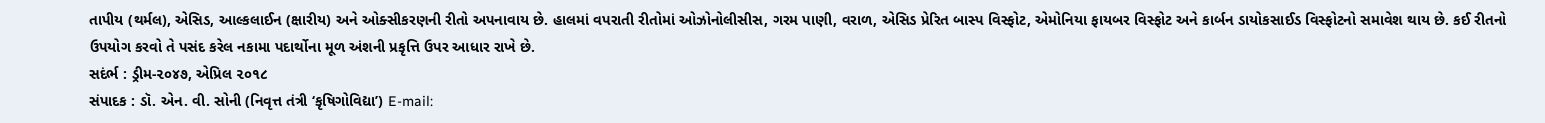તાપીય (થર્મલ), એસિડ, આલ્કલાઈન (ક્ષારીય) અને ઓક્સીકરણની રીતો અપનાવાય છે. હાલમાં વપરાતી રીતોમાં ઓઝોનોલીસીસ, ગરમ પાણી, વરાળ, એસિડ પ્રેરિત બાસ્પ વિસ્ફોટ, એમોનિયા ફાયબર વિસ્ફોટ અને કાર્બન ડાયોકસાઈડ વિસ્ફોટનો સમાવેશ થાય છે. કઈ રીતનો ઉપયોગ કરવો તે પસંદ કરેલ નકામા પદાર્થોના મૂળ અંશની પ્રકૃત્તિ ઉપર આધાર રાખે છે.
સદંર્ભ : ડ્રીમ-૨૦૪૭, એપ્રિલ ૨૦૧૮
સંપાદક : ડૉ. એન. વી. સોની (નિવૃત્ત તંત્રી ‘કૃષિગોવિદ્યા’) E-mail: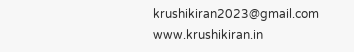krushikiran2023@gmail.com
www.krushikiran.in